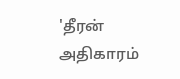'தீரன் அதிகாரம்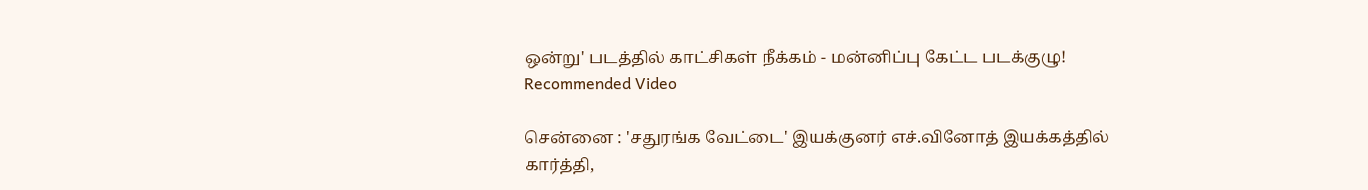ஒன்று' படத்தில் காட்சிகள் நீக்கம் - மன்னிப்பு கேட்ட படக்குழு!
Recommended Video

சென்னை : 'சதுரங்க வேட்டை' இயக்குனர் எச்.வினோத் இயக்கத்தில் கார்த்தி,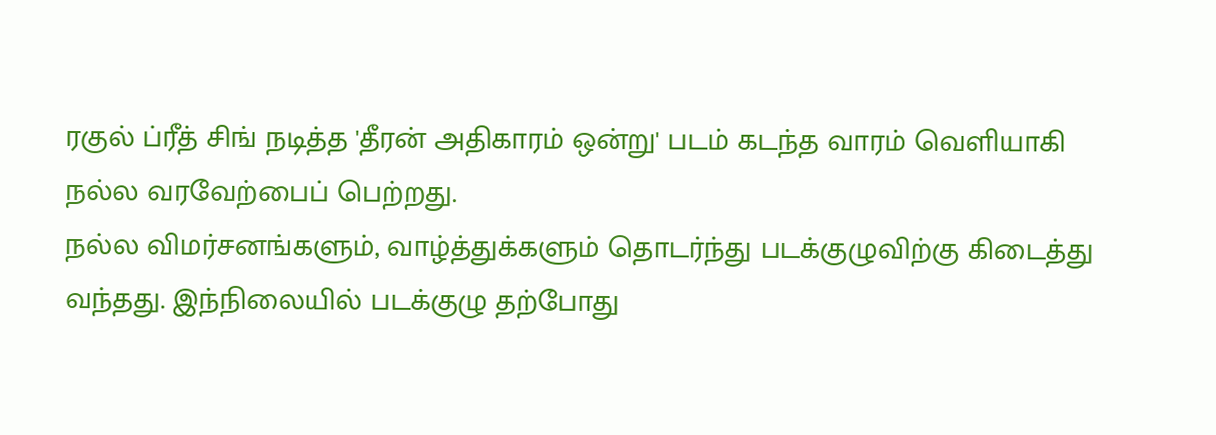ரகுல் ப்ரீத் சிங் நடித்த 'தீரன் அதிகாரம் ஒன்று' படம் கடந்த வாரம் வெளியாகி நல்ல வரவேற்பைப் பெற்றது.
நல்ல விமர்சனங்களும், வாழ்த்துக்களும் தொடர்ந்து படக்குழுவிற்கு கிடைத்து வந்தது. இந்நிலையில் படக்குழு தற்போது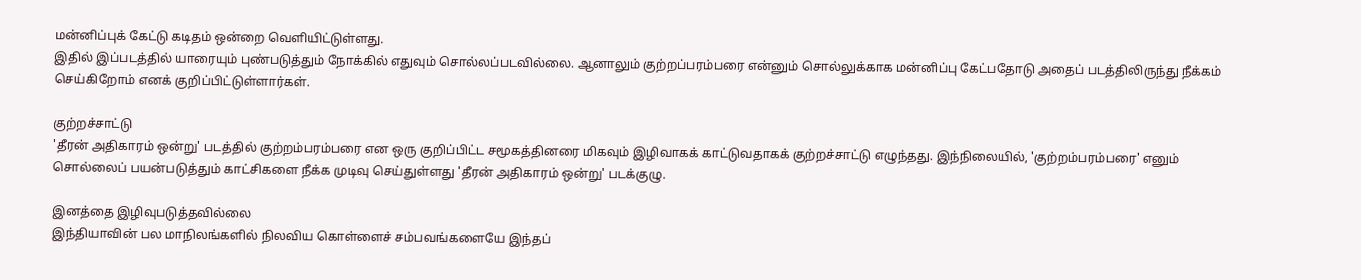மன்னிப்புக் கேட்டு கடிதம் ஒன்றை வெளியிட்டுள்ளது.
இதில் இப்படத்தில் யாரையும் புண்படுத்தும் நோக்கில் எதுவும் சொல்லப்படவில்லை. ஆனாலும் குற்றப்பரம்பரை என்னும் சொல்லுக்காக மன்னிப்பு கேட்பதோடு அதைப் படத்திலிருந்து நீக்கம் செய்கிறோம் எனக் குறிப்பிட்டுள்ளார்கள்.

குற்றச்சாட்டு
'தீரன் அதிகாரம் ஒன்று' படத்தில் குற்றம்பரம்பரை என ஒரு குறிப்பிட்ட சமூகத்தினரை மிகவும் இழிவாகக் காட்டுவதாகக் குற்றச்சாட்டு எழுந்தது. இந்நிலையில், 'குற்றம்பரம்பரை' எனும் சொல்லைப் பயன்படுத்தும் காட்சிகளை நீக்க முடிவு செய்துள்ளது 'தீரன் அதிகாரம் ஒன்று' படக்குழு.

இனத்தை இழிவுபடுத்தவில்லை
இந்தியாவின் பல மாநிலங்களில் நிலவிய கொள்ளைச் சம்பவங்களையே இந்தப்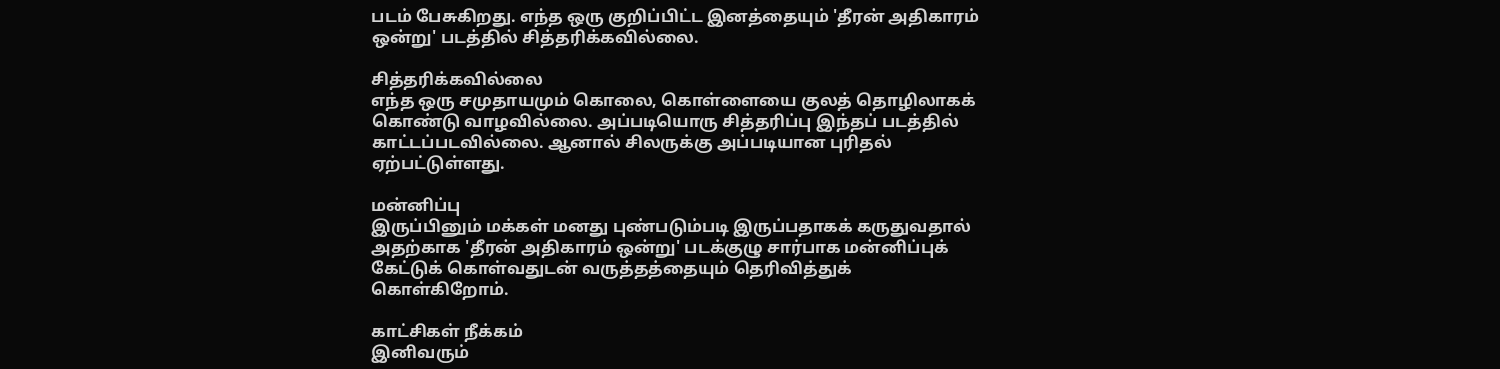படம் பேசுகிறது. எந்த ஒரு குறிப்பிட்ட இனத்தையும் 'தீரன் அதிகாரம் ஒன்று' படத்தில் சித்தரிக்கவில்லை.

சித்தரிக்கவில்லை
எந்த ஒரு சமுதாயமும் கொலை, கொள்ளையை குலத் தொழிலாகக் கொண்டு வாழவில்லை. அப்படியொரு சித்தரிப்பு இந்தப் படத்தில் காட்டப்படவில்லை. ஆனால் சிலருக்கு அப்படியான புரிதல் ஏற்பட்டுள்ளது.

மன்னிப்பு
இருப்பினும் மக்கள் மனது புண்படும்படி இருப்பதாகக் கருதுவதால் அதற்காக 'தீரன் அதிகாரம் ஒன்று' படக்குழு சார்பாக மன்னிப்புக் கேட்டுக் கொள்வதுடன் வருத்தத்தையும் தெரிவித்துக் கொள்கிறோம்.

காட்சிகள் நீக்கம்
இனிவரும்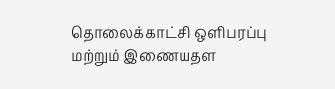தொலைக்காட்சி ஒளிபரப்பு மற்றும் இணையதள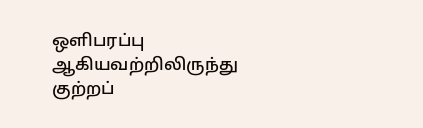ஒளிபரப்பு ஆகியவற்றிலிருந்து குற்றப்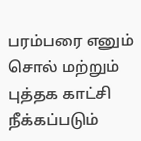பரம்பரை எனும் சொல் மற்றும் புத்தக காட்சி நீக்கப்படும்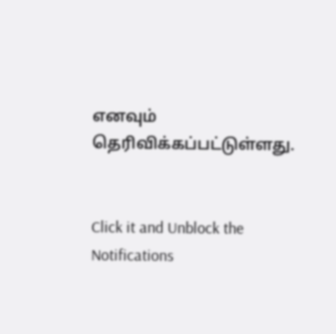எனவும் தெரிவிக்கப்பட்டுள்ளது.


Click it and Unblock the Notifications